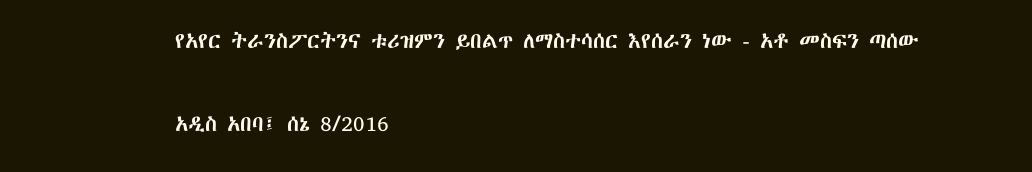የአየር ትራንስፖርትንና ቱሪዝምን ይበልጥ ለማስተሳሰር እየሰራን ነው - አቶ መስፍን ጣሰው

አዲስ አበባ፤ ሰኔ 8/2016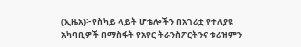(ኢዜአ)፦የስካይ ላይት ሆቴሎችን በአገሪቷ የተለያዩ አካባቢዎች በማስፋት የአየር ትራንስፖርትንና ቱሪዝምን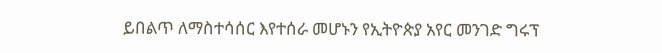ይበልጥ ለማስተሳሰር እየተሰራ መሆኑን የኢትዮጵያ አየር መንገድ ግሩፕ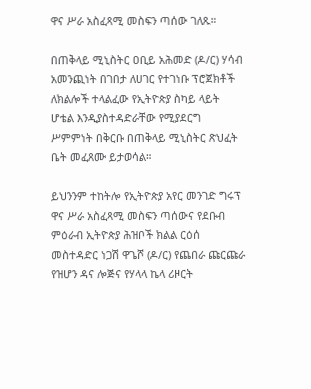ዋና ሥራ አስፈጻሚ መስፍን ጣሰው ገለጹ።

በጠቅላይ ሚኒስትር ዐቢይ አሕመድ (ዶ/ር) ሃሳብ አመንጪነት በገበታ ለሀገር የተገነቡ ፕሮጀክቶች ለክልሎች ተላልፈው የኢትዮጵያ ስካይ ላይት ሆቴል እንዲያስተዳድራቸው የሚያደርግ ሥምምነት በቅርቡ በጠቅላይ ሚኒስትር ጽህፈት ቤት መፈጸሙ ይታወሳል።

ይህንንም ተከትሎ የኢትዮጵያ አየር መንገድ ግሩፕ ዋና ሥራ አስፈጻሚ መስፍን ጣሰውና የደቡብ ምዕራብ ኢትዮጵያ ሕዝቦች ክልል ርዕሰ መስተዳድር ነጋሽ ዋጌሾ (ዶ/ር) የጨበራ ጩርጩራ የዝሆን ዳና ሎጅና የሃላላ ኬላ ሪዞርት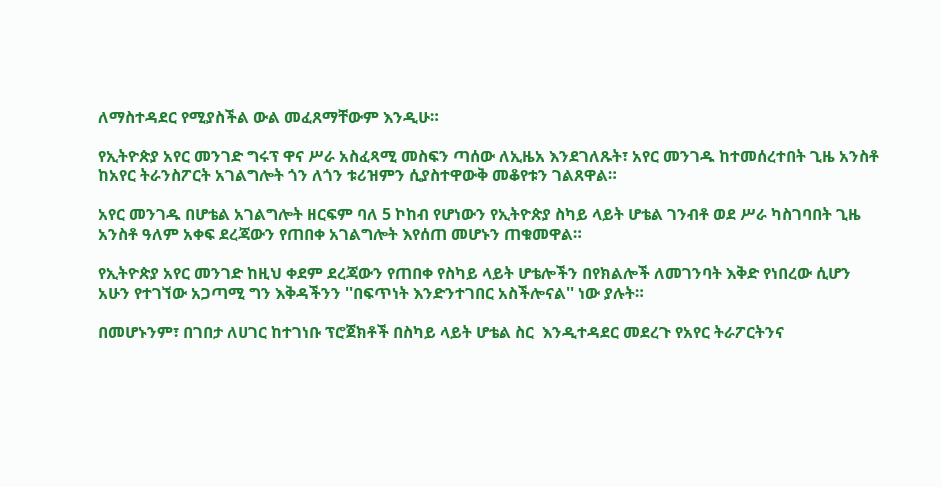ለማስተዳደር የሚያስችል ውል መፈጸማቸውም እንዲሁ።

የኢትዮጵያ አየር መንገድ ግሩፕ ዋና ሥራ አስፈጻሚ መስፍን ጣሰው ለኢዜአ እንደገለጹት፣ አየር መንገዱ ከተመሰረተበት ጊዜ አንስቶ ከአየር ትራንስፖርት አገልግሎት ጎን ለጎን ቱሪዝምን ሲያስተዋውቅ መቆየቱን ገልጸዋል።

አየር መንገዱ በሆቴል አገልግሎት ዘርፍም ባለ 5 ኮከብ የሆነውን የኢትዮጵያ ስካይ ላይት ሆቴል ገንብቶ ወደ ሥራ ካስገባበት ጊዜ አንስቶ ዓለም አቀፍ ደረጃውን የጠበቀ አገልግሎት እየሰጠ መሆኑን ጠቁመዋል።

የኢትዮጵያ አየር መንገድ ከዚህ ቀደም ደረጃውን የጠበቀ የስካይ ላይት ሆቴሎችን በየክልሎች ለመገንባት እቅድ የነበረው ሲሆን አሁን የተገኘው አጋጣሚ ግን እቅዳችንን ''በፍጥነት እንድንተገበር አስችሎናል'' ነው ያሉት።

በመሆኑንም፣ በገበታ ለሀገር ከተገነቡ ፕሮጀክቶች በስካይ ላይት ሆቴል ስር  እንዲተዳደር መደረጉ የአየር ትራፖርትንና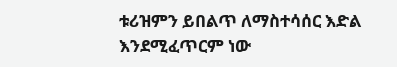ቱሪዝምን ይበልጥ ለማስተሳሰር እድል እንደሚፈጥርም ነው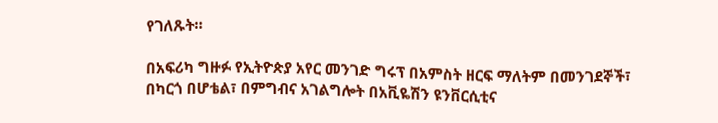የገለጹት።

በአፍሪካ ግዙፉ የኢትዮጵያ አየር መንገድ ግሩፕ በአምስት ዘርፍ ማለትም በመንገደኞች፣ በካርጎ በሆቴል፣ በምግብና አገልግሎት በአቪዬሽን ዩንቨርሲቲና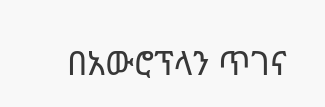በአውሮፕላን ጥገና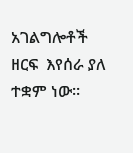አገልግሎቶች ዘርፍ  እየሰራ ያለ ተቋም ነው።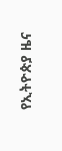የኢትዮጵያ ዜና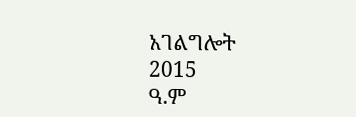አገልግሎት
2015
ዓ.ም